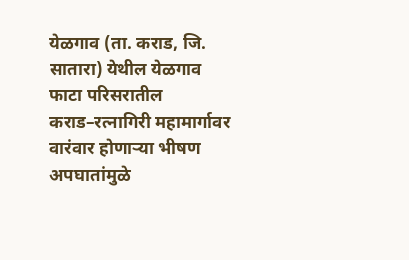येळगाव (ता. कराड, जि. सातारा) येथील येळगाव फाटा परिसरातील कराड–रत्नागिरी महामार्गावर वारंवार होणाऱ्या भीषण अपघातांमुळे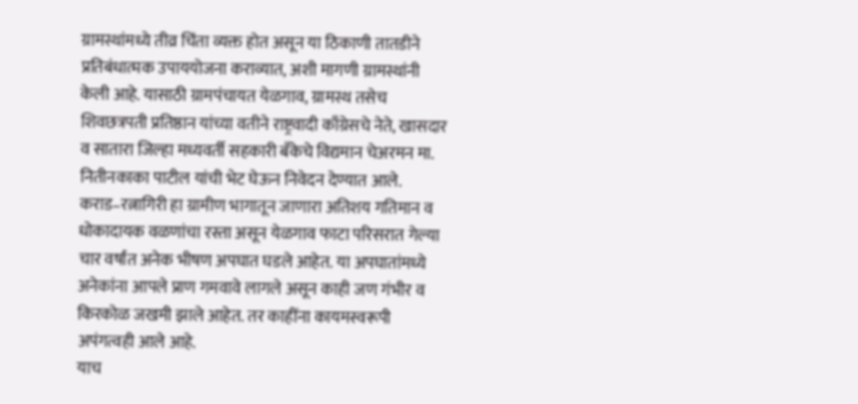ग्रामस्थांमध्ये तीव्र चिंता व्यक्त होत असून या ठिकाणी तातडीने प्रतिबंधात्मक उपाययोजना कराव्यात, अशी मागणी ग्रामस्थांनी केली आहे. यासाठी ग्रामपंचायत येळगाव, ग्रामस्थ तसेच शिवछत्रपती प्रतिष्ठान यांच्या वतीने राष्ट्रवादी काँग्रेसचे नेते, खासदार व सातारा जिल्हा मध्यवर्ती सहकारी बँकेचे विद्यमान चेअरमन मा. नितीनकाका पाटील यांची भेट घेऊन निवेदन देण्यात आले.
कराड–रत्नागिरी हा ग्रामीण भागातून जाणारा अतिशय गतिमान व धोकादायक वळणांचा रस्ता असून येळगाव फाटा परिसरात गेल्या चार वर्षांत अनेक भीषण अपघात घडले आहेत. या अपघातांमध्ये अनेकांना आपले प्राण गमवावे लागले असून काही जण गंभीर व किरकोळ जखमी झाले आहेत. तर काहींना कायमस्वरूपी अपंगत्वही आले आहे.
याच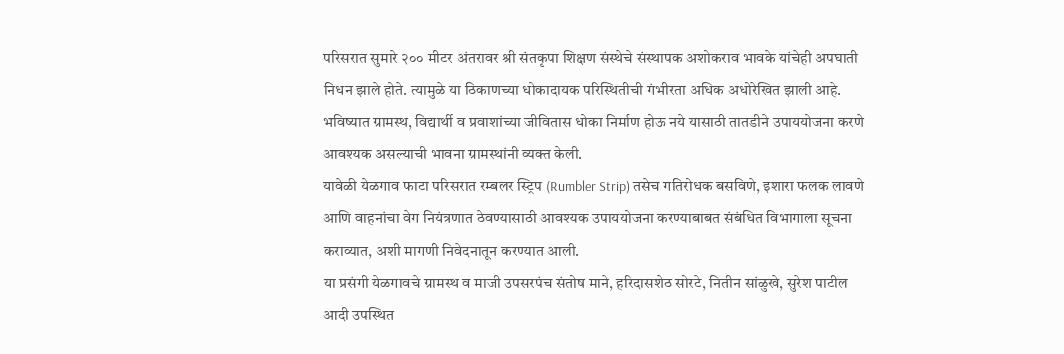परिसरात सुमारे २०० मीटर अंतरावर श्री संतकृपा शिक्षण संस्थेचे संस्थापक अशोकराव भावके यांचेही अपघाती निधन झाले होते. त्यामुळे या ठिकाणच्या धोकादायक परिस्थितीची गंभीरता अधिक अधोरेखित झाली आहे. भविष्यात ग्रामस्थ, विद्यार्थी व प्रवाशांच्या जीवितास धोका निर्माण होऊ नये यासाठी तातडीने उपाययोजना करणे आवश्यक असल्याची भावना ग्रामस्थांनी व्यक्त केली.
यावेळी येळगाव फाटा परिसरात रम्बलर स्ट्रिप (Rumbler Strip) तसेच गतिरोधक बसविणे, इशारा फलक लावणे आणि वाहनांचा वेग नियंत्रणात ठेवण्यासाठी आवश्यक उपाययोजना करण्याबाबत संबंधित विभागाला सूचना कराव्यात, अशी मागणी निवेदनातून करण्यात आली.
या प्रसंगी येळगावचे ग्रामस्थ व माजी उपसरपंच संतोष माने, हरिदासशेठ सोरटे, नितीन सांळुखे, सुरेश पाटील आदी उपस्थित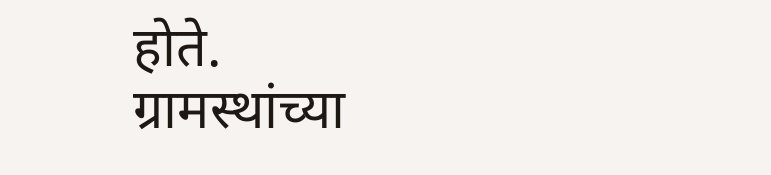होते.
ग्रामस्थांच्या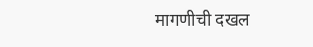मागणीची दखल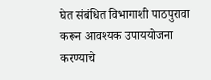घेत संबंधित विभागाशी पाठपुरावा करून आवश्यक उपाययोजना करण्याचे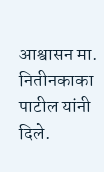आश्वासन मा. नितीनकाका पाटील यांनी दिले.